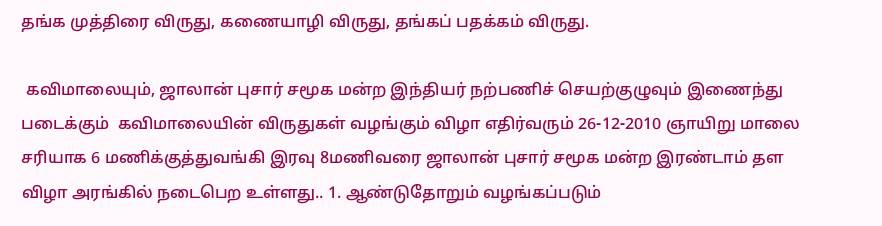தங்க முத்திரை விருது, கணையாழி விருது, தங்கப் பதக்கம் விருது.

 கவிமாலையும், ஜாலான் புசார் சமூக மன்ற இந்தியர் நற்பணிச் செயற்குழுவும் இணைந்து படைக்கும்  கவிமாலையின் விருதுகள் வழங்கும் விழா எதிர்வரும் 26-12-2010 ஞாயிறு மாலை சரியாக 6 மணிக்குத்துவங்கி இரவு 8மணிவரை ஜாலான் புசார் சமூக மன்ற இரண்டாம் தள விழா அரங்கில் நடைபெற உள்ளது.. 1. ஆண்டுதோறும் வழங்கப்படும்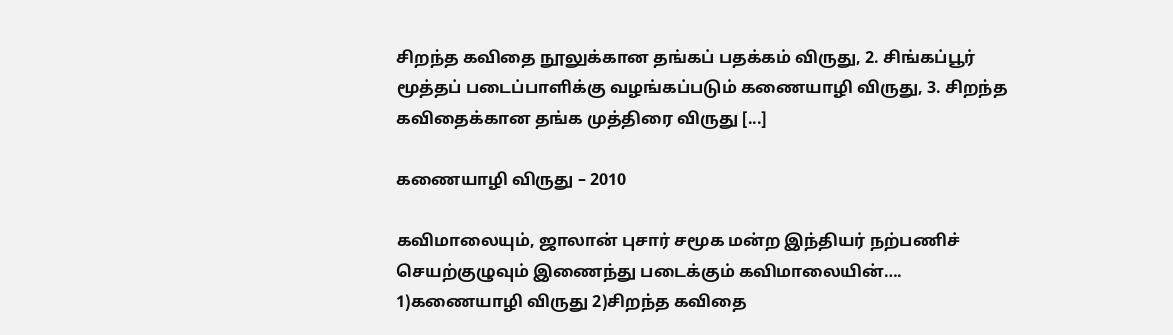சிறந்த கவிதை நூலுக்கான தங்கப் பதக்கம் விருது, 2. சிங்கப்பூர் மூத்தப் படைப்பாளிக்கு வழங்கப்படும் கணையாழி விருது, 3. சிறந்த கவிதைக்கான தங்க முத்திரை விருது [...]

கணையாழி விருது – 2010

கவிமாலையும், ஜாலான் புசார் சமூக மன்ற இந்தியர் நற்பணிச் செயற்குழுவும் இணைந்து படைக்கும் கவிமாலையின்…. 1)கணையாழி விருது 2)சிறந்த கவிதை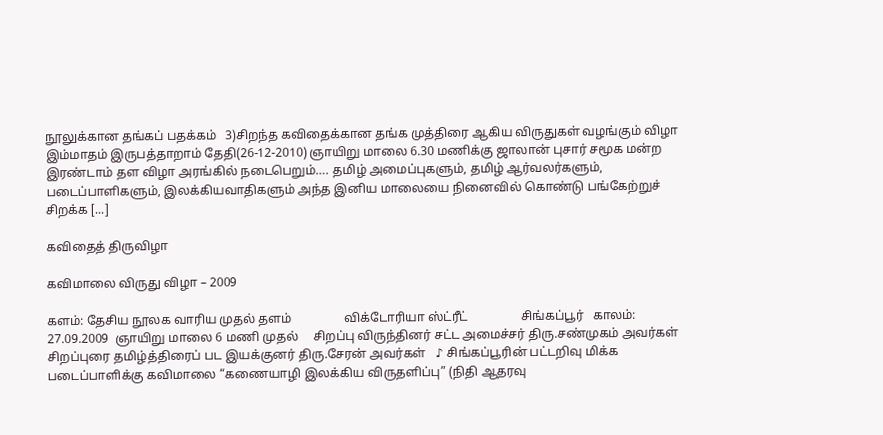நூலுக்கான தங்கப் பதக்கம்   3)சிறந்த கவிதைக்கான தங்க முத்திரை ஆகிய விருதுகள் வழங்கும் விழா இம்மாதம் இருபத்தாறாம் தேதி(26-12-2010) ஞாயிறு மாலை 6.30 மணிக்கு ஜாலான் புசார் சமூக மன்ற இரண்டாம் தள விழா அரங்கில் நடைபெறும்…. தமிழ் அமைப்புகளும், தமிழ் ஆர்வலர்களும், படைப்பாளிகளும், இலக்கியவாதிகளும் அந்த இனிய மாலையை நினைவில் கொண்டு பங்கேற்றுச் சிறக்க [...]

கவிதைத் திருவிழா

கவிமாலை விருது விழா – 2009

களம்: தேசிய நூலக வாரிய முதல் தளம்                 விக்டோரியா ஸ்ட்ரீட்                 சிங்கப்பூர்   காலம்: 27.09.2009  ஞாயிறு மாலை 6 மணி முதல்     சிறப்பு விருந்தினர் சட்ட அமைச்சர் திரு.சண்முகம் அவர்கள்     சிறப்புரை தமிழ்த்திரைப் பட இயக்குனர் திரு.சேரன் அவர்கள்   ♪ சிங்கப்பூரின் பட்டறிவு மிக்க படைப்பாளிக்கு கவிமாலை “கணையாழி இலக்கிய விருதளிப்பு” (நிதி ஆதரவு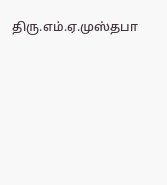திரு.எம்.ஏ.முஸ்தபா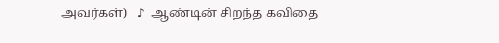அவர்கள்)   ♪  ஆண்டின் சிறந்த கவிதை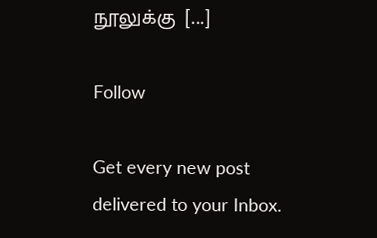நூலுக்கு  [...]

Follow

Get every new post delivered to your Inbox.